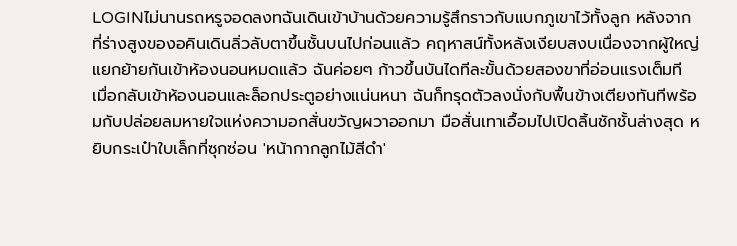LOGINไม่นานรถหรูจอดลงทฉันเดินเข้าบ้านด้วยความรู้สึกราวกับแบกภูเขาไว้ทั้งลูก หลังจากที่ร่างสูงของอคินเดินลิ่วลับตาขึ้นชั้นบนไปก่อนแล้ว คฤหาสน์ทั้งหลังเงียบสงบเนื่องจากผู้ใหญ่แยกย้ายกันเข้าห้องนอนหมดแล้ว ฉันค่อยๆ ก้าวขึ้นบันไดทีละขั้นด้วยสองขาที่อ่อนแรงเต็มที
เมื่อกลับเข้าห้องนอนและล็อกประตูอย่างแน่นหนา ฉันก็ทรุดตัวลงนั่งกับพื้นข้างเตียงทันทีพร้อมกับปล่อยลมหายใจแห่งความอกสั่นขวัญผวาออกมา มือสั่นเทาเอื้อมไปเปิดลิ้นชักชั้นล่างสุด หยิบกระเป๋าใบเล็กที่ซุกซ่อน 'หน้ากากลูกไม้สีดำ'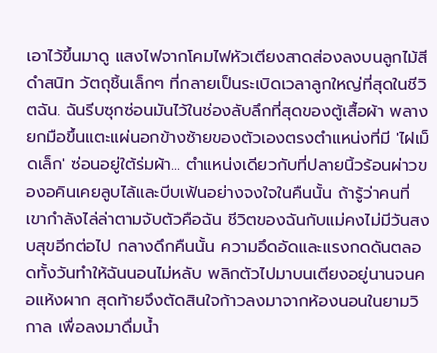เอาไว้ขึ้นมาดู แสงไฟจากโคมไฟหัวเตียงสาดส่องลงบนลูกไม้สีดำสนิท วัตถุชิ้นเล็กๆ ที่กลายเป็นระเบิดเวลาลูกใหญ่ที่สุดในชีวิตฉัน. ฉันรีบซุกซ่อนมันไว้ในช่องลับลึกที่สุดของตู้เสื้อผ้า พลางยกมือขึ้นแตะแผ่นอกข้างซ้ายของตัวเองตรงตำแหน่งที่มี 'ไฝเม็ดเล็ก' ซ่อนอยู่ใต้ร่มผ้า... ตำแหน่งเดียวกับที่ปลายนิ้วร้อนผ่าวของอคินเคยลูบไล้และบีบเฟ้นอย่างจงใจในคืนนั้น ถ้ารู้ว่าคนที่เขากำลังไล่ล่าตามจับตัวคือฉัน ชีวิตของฉันกับแม่คงไม่มีวันสงบสุขอีกต่อไป กลางดึกคืนนั้น ความอึดอัดและแรงกดดันตลอดทั้งวันทำให้ฉันนอนไม่หลับ พลิกตัวไปมาบนเตียงอยู่นานจนคอแห้งผาก สุดท้ายจึงตัดสินใจก้าวลงมาจากห้องนอนในยามวิกาล เพื่อลงมาดื่มน้ำ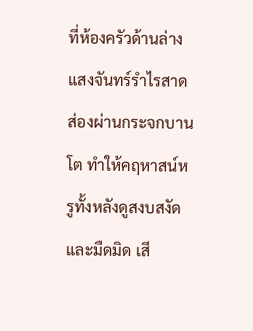ที่ห้องครัวด้านล่าง แสงจันทร์รำไรสาดส่องผ่านกระจกบานโต ทำให้คฤหาสน์หรูทั้งหลังดูสงบสงัดและมืดมิด เสี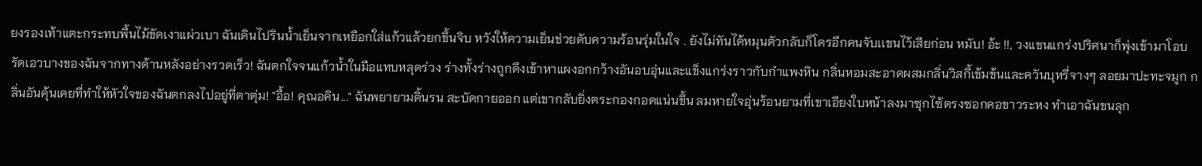ยงรองเท้าแตะกระทบพื้นไม้ขัดเงาแผ่วเบา ฉันเดินไปรินน้ำเย็นจากเหยือกใส่แก้วแล้วยกขึ้นจิบ หวังให้ความเย็นช่วยดับความร้อนรุ่มในใจ . ยังไม่ทันได้หมุนตัวกลับก็โดรอีกคนจับเเขนไว้เสียก่อน หมับ! อ้ะ !!, วงแขนแกร่งปริศนาก็พุ่งเข้ามาโอบรัดเอวบางของฉันจากทางด้านหลังอย่างรวดเร็ว! ฉันตกใจจนแก้วน้ำในมือแทบหลุดร่วง ร่างทั้งร่างถูกดึงเข้าหาแผงอกกว้างอันอบอุ่นและแข็งแกร่งราวกับกำแพงหิน กลิ่นหอมสะอาดผสมกลิ่นวิสกี้เข้มข้นและควันบุหรี่จางๆ ลอยมาปะทะจมูก กลิ่นอันคุ้นเคยที่ทำให้หัวใจของฉันตกลงไปอยู่ที่ตาตุ่ม! "อื้อ! คุณอคิน..." ฉันพยายามดิ้นรน สะบัดกายออก แต่เขากลับยิ่งตระกองกอดแน่นขึ้น ลมหายใจอุ่นร้อนยามที่เขาเอียงใบหน้าลงมาซุกไซ้ตรงซอกคอขาวระหง ทำเอาฉันขนลุก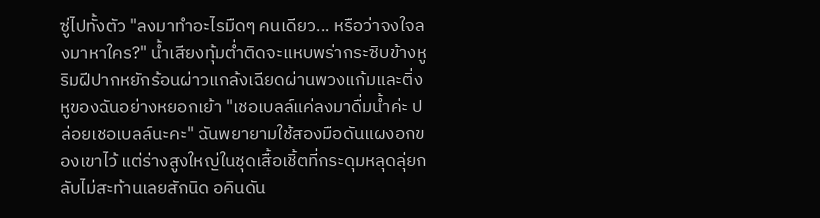ซู่ไปทั้งตัว "ลงมาทำอะไรมืดๆ คนเดียว... หรือว่าจงใจลงมาหาใคร?" น้ำเสียงทุ้มต่ำติดจะแหบพร่ากระซิบข้างหู ริมฝีปากหยักร้อนผ่าวแกล้งเฉียดผ่านพวงแก้มและติ่งหูของฉันอย่างหยอกเย้า "เชอเบลล์แค่ลงมาดื่มน้ำค่ะ ปล่อยเชอเบลล์นะคะ" ฉันพยายามใช้สองมือดันแผงอกของเขาไว้ แต่ร่างสูงใหญ่ในชุดเสื้อเชิ้ตที่กระดุมหลุดลุ่ยกลับไม่สะท้านเลยสักนิด อคินดัน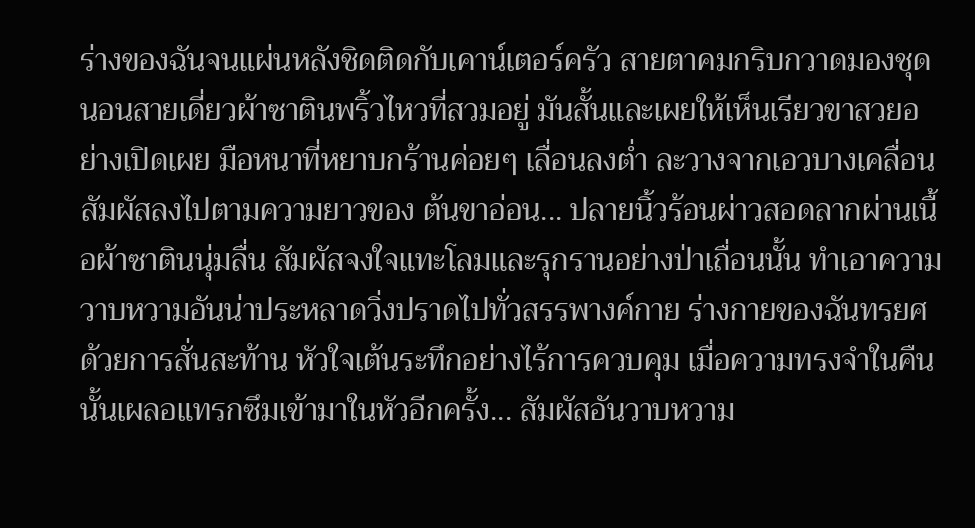ร่างของฉันจนแผ่นหลังชิดติดกับเคาน์เตอร์ครัว สายตาคมกริบกวาดมองชุดนอนสายเดี่ยวผ้าซาตินพริ้วไหวที่สวมอยู่ มันสั้นและเผยให้เห็นเรียวขาสวยอย่างเปิดเผย มือหนาที่หยาบกร้านค่อยๆ เลื่อนลงต่ำ ละวางจากเอวบางเคลื่อนสัมผัสลงไปตามความยาวของ ต้นขาอ่อน... ปลายนิ้วร้อนผ่าวสอดลากผ่านเนื้อผ้าซาตินนุ่มลื่น สัมผัสจงใจแทะโลมและรุกรานอย่างป่าเถื่อนนั้น ทำเอาความวาบหวามอันน่าประหลาดวิ่งปราดไปทั่วสรรพางค์กาย ร่างกายของฉันทรยศด้วยการสั่นสะท้าน หัวใจเต้นระทึกอย่างไร้การควบคุม เมื่อความทรงจำในคืนนั้นเผลอแทรกซึมเข้ามาในหัวอีกครั้ง... สัมผัสอันวาบหวาม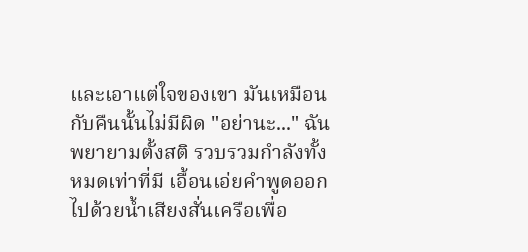และเอาแต่ใจของเขา มันเหมือนกับคืนนั้นไม่มีผิด "อย่านะ..." ฉันพยายามตั้งสติ รวบรวมกำลังทั้งหมดเท่าที่มี เอื้อนเอ่ยคำพูดออกไปด้วยน้ำเสียงสั่นเครือเพื่อ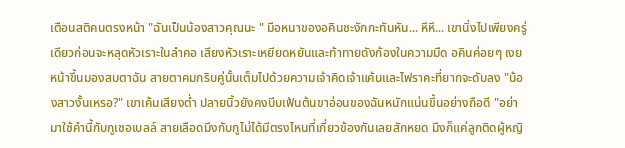เตือนสติคนตรงหน้า "ฉันเป็นน้องสาวคุณนะ " มือหนาของอคินชะงักกะทันหัน... หึหึ... เขานิ่งไปเพียงครู่เดียวก่อนจะหลุดหัวเราะในลำคอ เสียงหัวเราะเหยียดหยันและท้าทายดังก้องในความมืด อคินค่อยๆ เงยหน้าขึ้นมองสบตาฉัน สายตาคมกริบคู่นั้นเต็มไปด้วยความเจ้าคิดเจ้าแค้นและไฟราคะที่ยากจะดับลง "น้องสาวงั้นเหรอ?" เขาเค้นเสียงต่ำ ปลายนิ้วยังคงบีบเฟ้นต้นขาอ่อนของฉันหนักแน่นขึ้นอย่างถือดี "อย่ามาใช้คำนี้กับกูเชอเบลล์ สายเลือดมึงกับกูไม่ได้มีตรงไหนที่เกี่ยวข้องกันเลยสักหยด มึงก็แค่ลูกติดผู้หญิ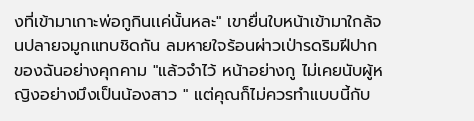งที่เข้ามาเกาะพ่อกูกินเเค่นั้นหละ" เขายื่นใบหน้าเข้ามาใกล้จนปลายจมูกแทบชิดกัน ลมหายใจร้อนผ่าวเป่ารดริมฝีปากของฉันอย่างคุกคาม "แล้วจำไว้ หน้าอย่างกู ไม่เคยนับผู้หญิงอย่างมึงเป็นน้องสาว " แต่คุณก็ไม่ควรทำแบบนี้กับ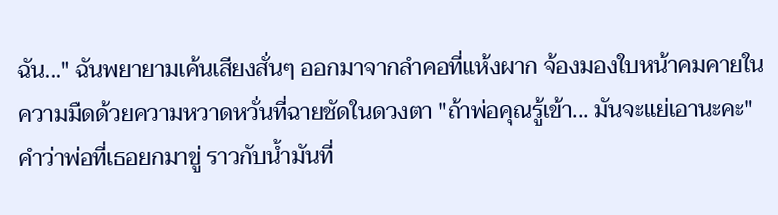ฉัน..." ฉันพยายามเค้นเสียงสั่นๆ ออกมาจากลำคอที่แห้งผาก จ้องมองใบหน้าคมคายในความมืดด้วยความหวาดหวั่นที่ฉายชัดในดวงตา "ถ้าพ่อคุณรู้เข้า... มันจะแย่เอานะคะ" คำว่าพ่อที่เธอยกมาขู่ ราวกับน้ำมันที่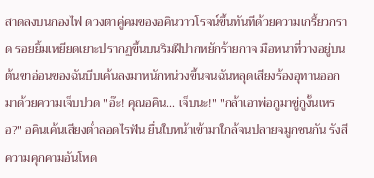สาดลงบนกองไฟ ดวงตาคู่คมของอคินวาวโรจน์ขึ้นทันทีด้วยความเกรี้ยวกราด รอยยิ้มเหยียดเยาะปรากฏขึ้นบนริมฝีปากหยักร้ายกาจ มือหนาที่วางอยู่บนต้นขาอ่อนของฉันบีบเค้นลงมาหนักหน่วงขึ้นจนฉันหลุดเสียงร้องอุทานออกมาด้วยความเจ็บปวด "อ๊ะ! คุณอคิน... เจ็บนะ!" "กล้าเอาพ่อกูมาขู่กูงั้นเหรอ?" อคินเค้นเสียงต่ำลอดไรฟัน ยื่นใบหน้าเข้ามาใกล้จนปลายจมูกชนกัน รังสีความคุกคามอันโหด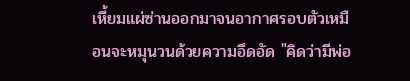เหี้ยมแผ่ซ่านออกมาจนอากาศรอบตัวเหมือนจะหมุนวนด้วยความอึดอัด "คิดว่ามีพ่อ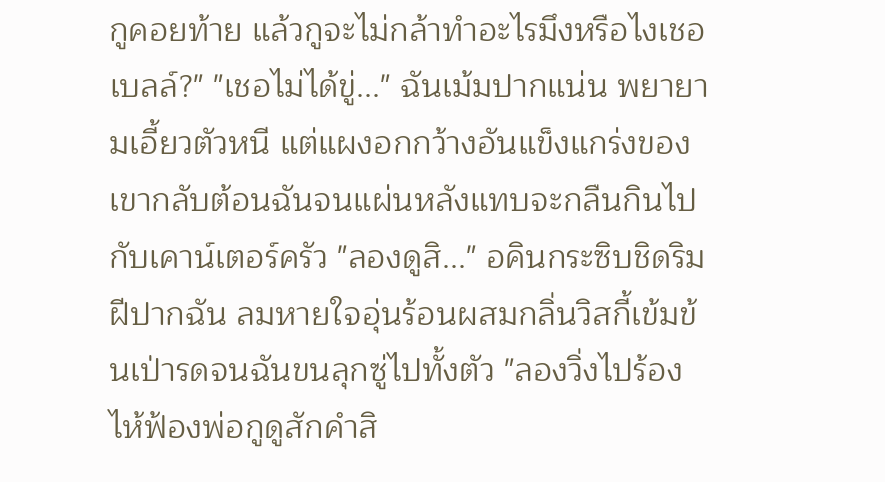กูคอยท้าย แล้วกูจะไม่กล้าทำอะไรมึงหรือไงเชอเบลล์?" "เชอไม่ได้ขู่..." ฉันเม้มปากแน่น พยายามเอี้ยวตัวหนี แต่แผงอกกว้างอันแข็งแกร่งของเขากลับต้อนฉันจนแผ่นหลังแทบจะกลืนกินไปกับเคาน์เตอร์ครัว "ลองดูสิ..." อคินกระซิบชิดริมฝีปากฉัน ลมหายใจอุ่นร้อนผสมกลิ่นวิสกี้เข้มข้นเป่ารดจนฉันขนลุกซู่ไปทั้งตัว "ลองวิ่งไปร้องไห้ฟ้องพ่อกูดูสักคำสิ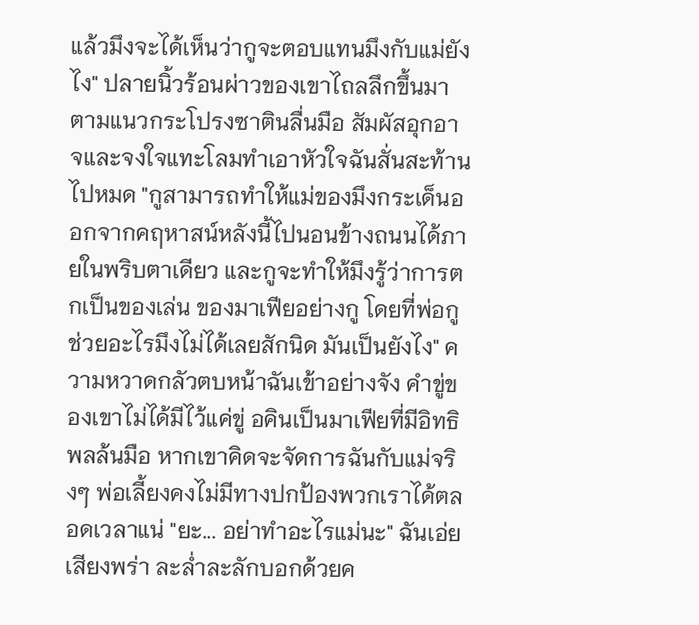แล้วมึงจะได้เห็นว่ากูจะตอบแทนมึงกับแม่ยังไง" ปลายนิ้วร้อนผ่าวของเขาไถลลึกขึ้นมาตามแนวกระโปรงซาตินลื่นมือ สัมผัสอุกอาจและจงใจแทะโลมทำเอาหัวใจฉันสั่นสะท้านไปหมด "กูสามารถทำให้แม่ของมึงกระเด็นออกจากคฤหาสน์หลังนี้ไปนอนข้างถนนได้ภายในพริบตาเดียว และกูจะทำให้มึงรู้ว่าการตกเป็นของเล่น ของมาเฟียอย่างกู โดยที่พ่อกูช่วยอะไรมึงไม่ได้เลยสักนิด มันเป็นยังไง" ความหวาดกลัวตบหน้าฉันเข้าอย่างจัง คำขู่ของเขาไม่ได้มีไว้แค่ขู่ อคินเป็นมาเฟียที่มีอิทธิพลล้นมือ หากเขาคิดจะจัดการฉันกับแม่จริงๆ พ่อเลี้ยงคงไม่มีทางปกป้องพวกเราได้ตลอดเวลาแน่ "ยะ... อย่าทำอะไรแม่นะ" ฉันเอ่ยเสียงพร่า ละล่ำละลักบอกด้วยค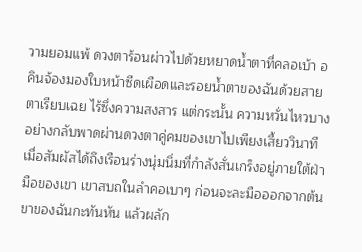วามยอมแพ้ ดวงตาร้อนผ่าวไปด้วยหยาดน้ำตาที่คลอเบ้า อคินจ้องมองใบหน้าซีดเผือดและรอยน้ำตาของฉันด้วยสายตาเรียบเฉย ไร้ซึ่งความสงสาร แต่กระนั้น ความหวั่นไหวบางอย่างกลับพาดผ่านดวงตาคู่คมของเขาไปเพียงเสี้ยววินาที เมื่อสัมผัสได้ถึงเรือนร่างนุ่มนิ่มที่กำลังสั่นเกร็งอยู่ภายใต้ฝ่ามือของเขา เขาสบถในลำคอเบาๆ ก่อนจะละมือออกจากต้นขาของฉันกะทันหัน แล้วผลัก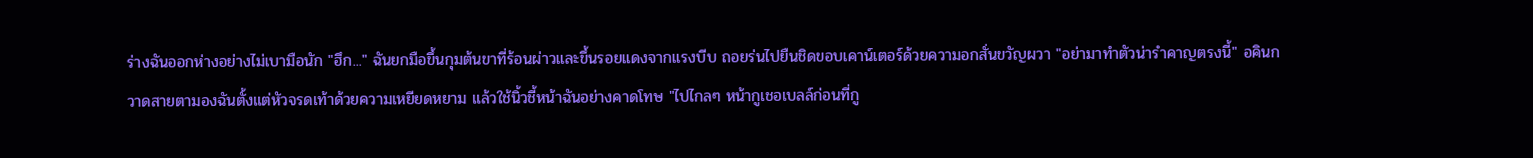ร่างฉันออกห่างอย่างไม่เบามือนัก "ฮึก..." ฉันยกมือขึ้นกุมต้นขาที่ร้อนผ่าวและขึ้นรอยแดงจากแรงบีบ ถอยร่นไปยืนชิดขอบเคาน์เตอร์ด้วยความอกสั่นขวัญผวา "อย่ามาทำตัวน่ารำคาญตรงนี้" อคินกวาดสายตามองฉันตั้งแต่หัวจรดเท้าด้วยความเหยียดหยาม แล้วใช้นิ้วชี้หน้าฉันอย่างคาดโทษ "ไปไกลๆ หน้ากูเชอเบลล์ก่อนที่กู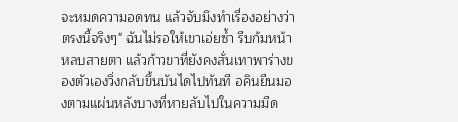จะหมดความอดทน แล้วจับมึงทำเรื่องอย่างว่าตรงนี้จริงๆ" ฉันไม่รอให้เขาเอ่ยซ้ำ รีบก้มหน้าหลบสายตา แล้วก้าวขาที่ยังคงสั่นเทาพาร่างของตัวเองวิ่งกลับขึ้นบันไดไปทันที อคินยืนมองตามแผ่นหลังบางที่หายลับไปในความมืด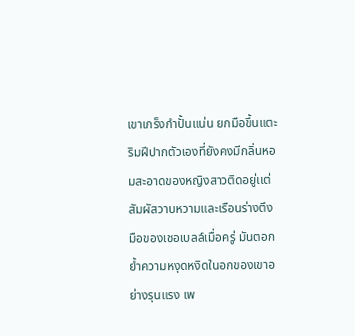เขาเกร็งกำปั้นแน่น ยกมือขึ้นแตะริมฝีปากตัวเองที่ยังคงมีกลิ่นหอมสะอาดของหญิงสาวติดอยู่เเต่ สัมผัสวาบหวามและเรือนร่างตึงมือของเชอเบลล์เมื่อครู่ มันตอกย้ำความหงุดหงิดในอกของเขาอย่างรุนแรง เพ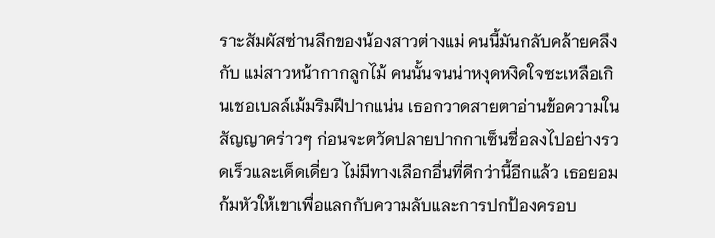ราะสัมผัสซ่านลึกของน้องสาวต่างแม่ คนนี้มันกลับคล้ายคลึงกับ แม่สาวหน้ากากลูกไม้ คนนั้นจนน่าหงุดหงิดใจซะเหลือเกินเชอเบลล์เม้มริมฝีปากแน่น เธอกวาดสายตาอ่านข้อความในสัญญาคร่าวๆ ก่อนจะตวัดปลายปากกาเซ็นชื่อลงไปอย่างรวดเร็วและเด็ดเดี่ยว ไม่มีทางเลือกอื่นที่ดีกว่านี้อีกแล้ว เธอยอมก้มหัวให้เขาเพื่อแลกกับความลับและการปกป้องครอบ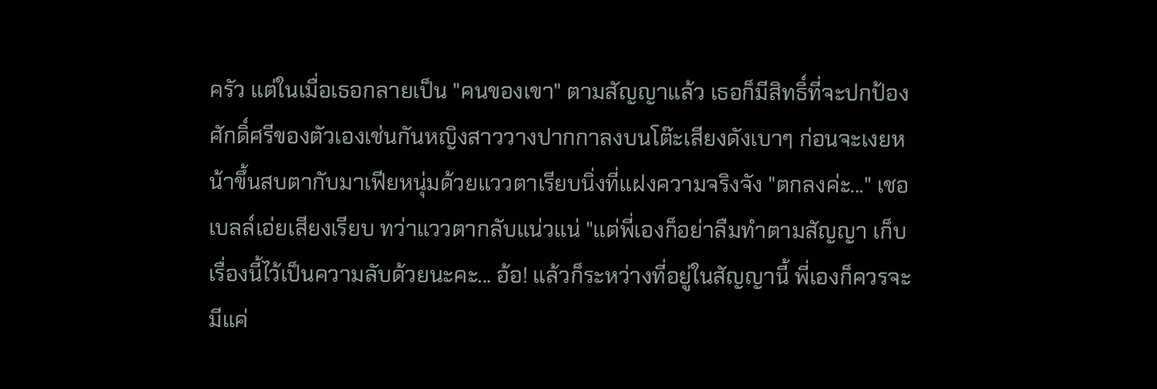ครัว แต่ในเมื่อเธอกลายเป็น "คนของเขา" ตามสัญญาแล้ว เธอก็มีสิทธิ์ที่จะปกป้องศักดิ์ศรีของตัวเองเช่นกันหญิงสาววางปากกาลงบนโต๊ะเสียงดังเบาๆ ก่อนจะเงยหน้าขึ้นสบตากับมาเฟียหนุ่มด้วยแววตาเรียบนิ่งที่แฝงความจริงจัง "ตกลงค่ะ..." เชอเบลล์เอ่ยเสียงเรียบ ทว่าแววตากลับแน่วแน่ "แต่พี่เองก็อย่าลืมทำตามสัญญา เก็บเรื่องนี้ไว้เป็นความลับด้วยนะคะ... อ้อ! แล้วก็ระหว่างที่อยู่ในสัญญานี้ พี่เองก็ควรจะมีแค่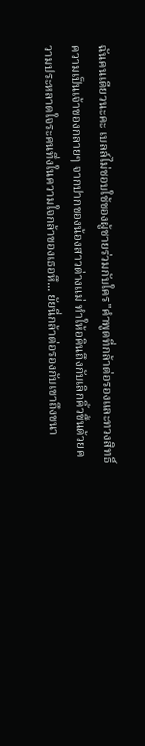ฉันคนเดียวนะคะ เบลล์ไม่ชอบใช้ของผู้ชายร่วมกับใคร"คำพูดที่กล้าต่อรองและทวงสิทธิ์ความเป็นเจ้าของกลายๆ จากปากของน้องสาวต่างแม่ ทำให้อคินถึงกับเลิกคิ้วขึ้นด้วยความประหลาดใจระคนทึ่งในความใจกล้าของเธอหึ... ยัยนี่กล้าต่อรองกับเขาถึงขนา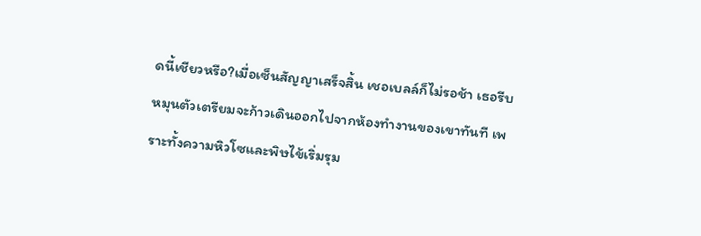ดนี้เชียวหรือ?เมื่อเซ็นสัญญาเสร็จสิ้น เชอเบลล์ก็ไม่รอช้า เธอรีบหมุนตัวเตรียมจะก้าวเดินออกไปจากห้องทำงานของเขาทันที เพราะทั้งความหิวโซและพิษไข้เริ่มรุม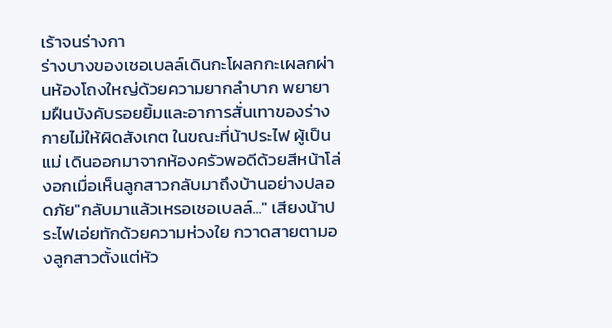เร้าจนร่างกา
ร่างบางของเชอเบลล์เดินกะโผลกกะเผลกผ่านห้องโถงใหญ่ด้วยความยากลำบาก พยายามฝืนบังคับรอยยิ้มและอาการสั่นเทาของร่างกายไม่ให้ผิดสังเกต ในขณะที่น้าประไฟ ผู้เป็นแม่ เดินออกมาจากห้องครัวพอดีด้วยสีหน้าโล่งอกเมื่อเห็นลูกสาวกลับมาถึงบ้านอย่างปลอดภัย"กลับมาแล้วเหรอเชอเบลล์..." เสียงน้าประไฟเอ่ยทักด้วยความห่วงใย กวาดสายตามองลูกสาวตั้งแต่หัว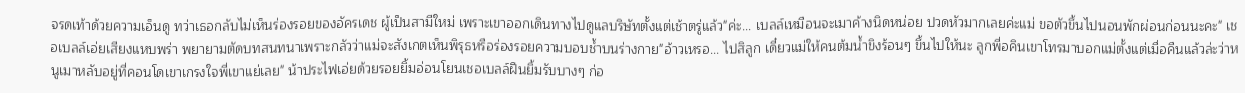จรดเท้าด้วยความเอ็นดู ทว่าเธอกลับไม่เห็นร่องรอยของอัครเดช ผู้เป็นสามีใหม่ เพราะเขาออกเดินทางไปดูแลบริษัทตั้งแต่เช้าตรู่แล้ว"ค่ะ... เบลล์เหมือนจะเมาค้างนิดหน่อย ปวดหัวมากเลยค่ะแม่ ขอตัวขึ้นไปนอนพักผ่อนก่อนนะคะ" เชอเบลล์เอ่ยเสียงแหบพร่า พยายามตัดบทสนทนาเพราะกลัวว่าแม่จะสังเกตเห็นพิรุธหรือร่องรอยความบอบช้ำบนร่างกาย"อ้าวเหรอ... ไปสิลูก เดี๋ยวแม่ให้คนต้มน้ำขิงร้อนๆ ขึ้นไปให้นะ ลูกพี่อคินเขาโทรมาบอกแม่ตั้งแต่เมื่อคืนแล้วล่ะว่าหนูเมาหลับอยู่ที่คอนโดเขาเกรงใจพี่เขาแย่เลย" น้าประไฟเอ่ยด้วยรอยยิ้มอ่อนโยนเชอเบลล์ฝืนยิ้มรับบางๆ ก่อ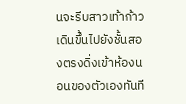นจะรีบสาวเท้าก้าวเดินขึ้นไปยังชั้นสองตรงดิ่งเข้าห้องนอนของตัวเองทันที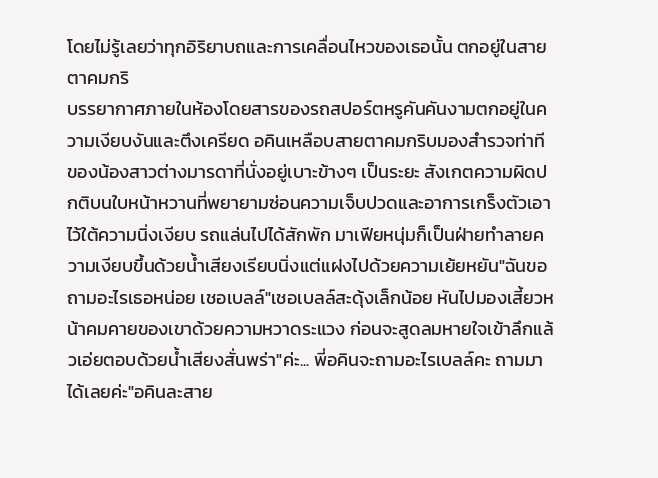โดยไม่รู้เลยว่าทุกอิริยาบถและการเคลื่อนไหวของเธอนั้น ตกอยู่ในสายตาคมกริ
บรรยากาศภายในห้องโดยสารของรถสปอร์ตหรูคันคันงามตกอยู่ในความเงียบงันและตึงเครียด อคินเหลือบสายตาคมกริบมองสำรวจท่าทีของน้องสาวต่างมารดาที่นั่งอยู่เบาะข้างๆ เป็นระยะ สังเกตความผิดปกติบนใบหน้าหวานที่พยายามซ่อนความเจ็บปวดและอาการเกร็งตัวเอาไว้ใต้ความนิ่งเงียบ รถแล่นไปได้สักพัก มาเฟียหนุ่มก็เป็นฝ่ายทำลายความเงียบขึ้นด้วยน้ำเสียงเรียบนิ่งแต่แฝงไปด้วยความเย้ยหยัน"ฉันขอถามอะไรเธอหน่อย เชอเบลล์"เชอเบลล์สะดุ้งเล็กน้อย หันไปมองเสี้ยวหน้าคมคายของเขาด้วยความหวาดระแวง ก่อนจะสูดลมหายใจเข้าลึกแล้วเอ่ยตอบด้วยน้ำเสียงสั่นพร่า"ค่ะ... พี่อคินจะถามอะไรเบลล์คะ ถามมาได้เลยค่ะ"อคินละสาย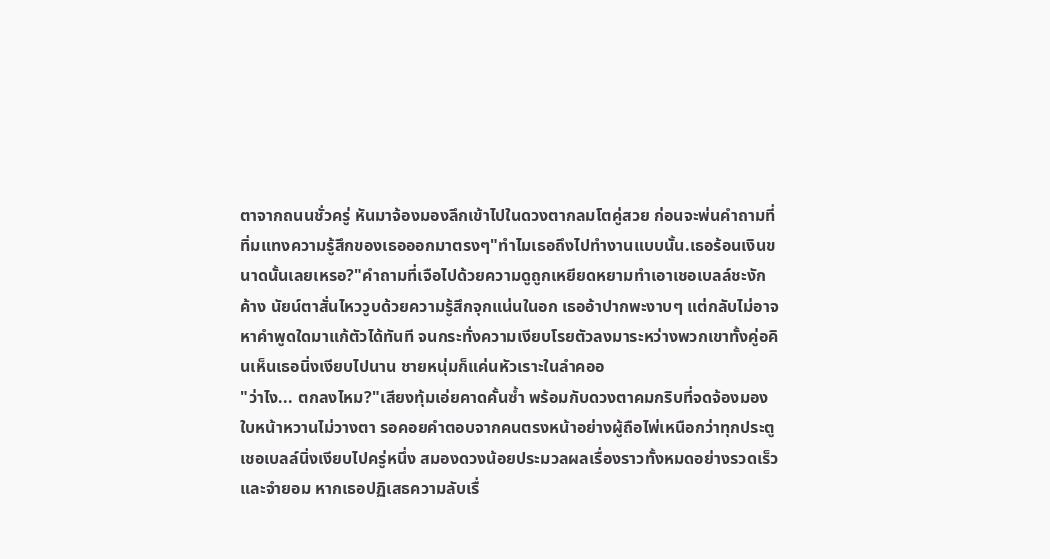ตาจากถนนชั่วครู่ หันมาจ้องมองลึกเข้าไปในดวงตากลมโตคู่สวย ก่อนจะพ่นคำถามที่ทิ่มแทงความรู้สึกของเธอออกมาตรงๆ"ทำไมเธอถึงไปทำงานแบบนั้น.เธอร้อนเงินขนาดนั้นเลยเหรอ?"คำถามที่เจือไปด้วยความดูถูกเหยียดหยามทำเอาเชอเบลล์ชะงักค้าง นัยน์ตาสั่นไหววูบด้วยความรู้สึกจุกแน่นในอก เธออ้าปากพะงาบๆ แต่กลับไม่อาจหาคำพูดใดมาแก้ตัวได้ทันที จนกระทั่งความเงียบโรยตัวลงมาระหว่างพวกเขาทั้งคู่อคินเห็นเธอนิ่งเงียบไปนาน ชายหนุ่มก็แค่นหัวเราะในลำคออ
"ว่าไง... ตกลงไหม?"เสียงทุ้มเอ่ยคาดคั้นซ้ำ พร้อมกับดวงตาคมกริบที่จดจ้องมองใบหน้าหวานไม่วางตา รอคอยคำตอบจากคนตรงหน้าอย่างผู้ถือไพ่เหนือกว่าทุกประตูเชอเบลล์นิ่งเงียบไปครู่หนึ่ง สมองดวงน้อยประมวลผลเรื่องราวทั้งหมดอย่างรวดเร็วและจำยอม หากเธอปฏิเสธความลับเรื่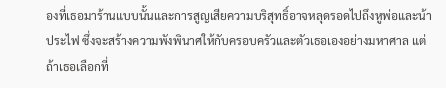องที่เธอมาร้านแบบนั้นและการสูญเสียความบริสุทธิ์อาจหลุดรอดไปถึงหูพ่อและน้าประไฟ ซึ่งจะสร้างความพังพินาศให้กับครอบครัวและตัวเธอเองอย่างมหาศาล แต่ถ้าเธอเลือกที่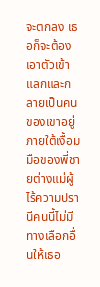จะตกลง เธอก็จะต้องเอาตัวเข้าแลกและกลายเป็นคนของเขาอยู่ภายใต้เงื้อมมือของพี่ชายต่างแม่ผู้ไร้ความปรานีคนนี้ไม่มีทางเลือกอื่นให้เธอ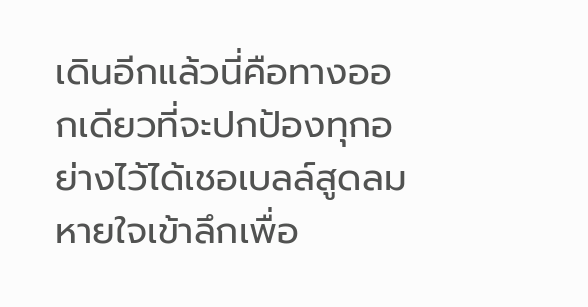เดินอีกแล้วนี่คือทางออกเดียวที่จะปกป้องทุกอย่างไว้ได้เชอเบลล์สูดลมหายใจเข้าลึกเพื่อ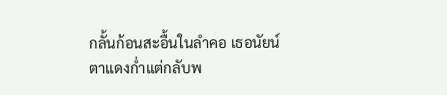กลั้นก้อนสะอื้นในลำคอ เธอนัยน์ตาแดงก่ำแต่กลับพ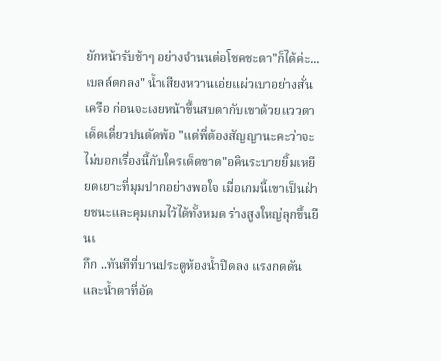ยักหน้ารับช้าๆ อย่างจำนนต่อโชคชะตา"ก็ได้ค่ะ... เบลล์ตกลง" น้ำเสียงหวานเอ่ยแผ่วเบาอย่างสั่นเครือ ก่อนจะเงยหน้าขึ้นสบตากับเขาด้วยแววตาเด็ดเดี่ยวปนตัดพ้อ "แต่พี่ต้องสัญญานะคะว่าจะไม่บอกเรื่องนี้กับใครเด็ดขาด"อคินระบายยิ้มเหยียดเยาะที่มุมปากอย่างพอใจ เมื่อเกมนี้เขาเป็นฝ่ายชนะและคุมเกมไว้ได้ทั้งหมด ร่างสูงใหญ่ลุกขึ้นยืนเ
กึก ..ทันทีที่บานประตูห้องน้ำปิดลง แรงกดดันและน้ำตาที่อัด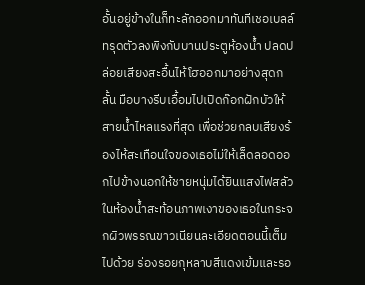อั้นอยู่ข้างในก็ทะลักออกมาทันทีเชอเบลล์ทรุดตัวลงพิงกับบานประตูห้องน้ำ ปลดปล่อยเสียงสะอื้นไห้โฮออกมาอย่างสุดกลั้น มือบางรีบเอื้อมไปเปิดก๊อกฝักบัวให้สายน้ำไหลแรงที่สุด เพื่อช่วยกลบเสียงร้องไห้สะเทือนใจของเธอไม่ให้เล็ดลอดออกไปข้างนอกให้ชายหนุ่มได้ยินแสงไฟสลัวในห้องน้ำสะท้อนภาพเงาของเธอในกระจกผิวพรรณขาวเนียนละเอียดตอนนี้เต็มไปด้วย ร่องรอยกุหลาบสีแดงเข้มและรอ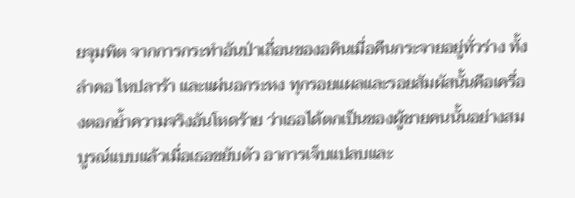ยจุมพิต จากการกระทำอันป่าเถื่อนของอคินเมื่อคืนกระจายอยู่ทั่วร่าง ทั้งลำคอ ไหปลาร้า และแผ่นอกระหง ทุกรอยแผลและรอยสัมผัสนั้นคือเครื่องตอกย้ำความจริงอันโหดร้าย ว่าเธอได้ตกเป็นของผู้ชายคนนั้นอย่างสมบูรณ์แบบแล้วเมื่อเธอขยับตัว อาการเจ็บแปลบและ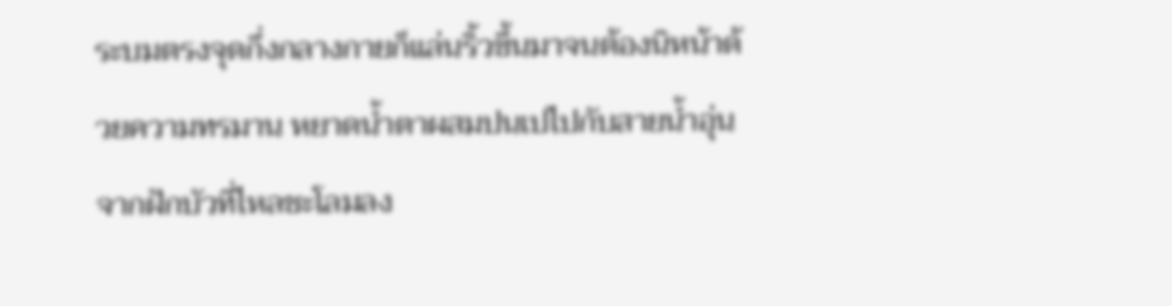ระบมตรงจุดกึ่งกลางกายก็แล่นริ้วขึ้นมาจนต้องนิหน้าด้วยความทรมาน หยาดน้ำตาผสมปนเปไปกับสายน้ำอุ่นจากฝักบัวที่ไหลชะโลมลง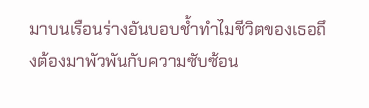มาบนเรือนร่างอันบอบช้ำทำไมชีวิตของเธอถึงต้องมาพัวพันกับความซับซ้อน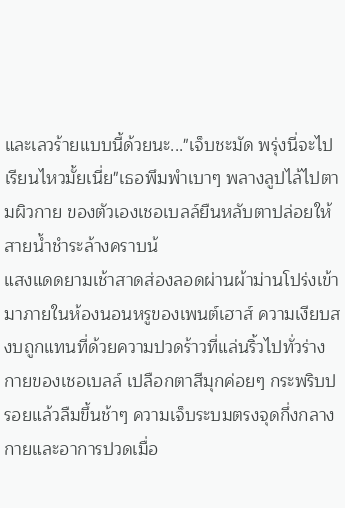และเลวร้ายแบบนี้ด้วยนะ..."เจ็บชะมัด พรุ่งนี่จะไปเรียนไหวมั้ยเนี่ย"เธอพึมพำเบาๆ พลางลูปไล้ไปตามผิวกาย ของตัวเองเชอเบลล์ยืนหลับตาปล่อยให้สายน้ำชำระล้างคราบน้
แสงแดดยามเช้าสาดส่องลอดผ่านผ้าม่านโปร่งเข้ามาภายในห้องนอนหรูของเพนต์เฮาส์ ความเงียบสงบถูกแทนที่ด้วยความปวดร้าวที่แล่นริ้วไปทั่วร่างกายของเชอเบลล์ เปลือกตาสีมุกค่อยๆ กระพริบปรอยแล้วลืมขึ้นช้าๆ ความเจ็บระบมตรงจุดกึ่งกลางกายและอาการปวดเมื่อ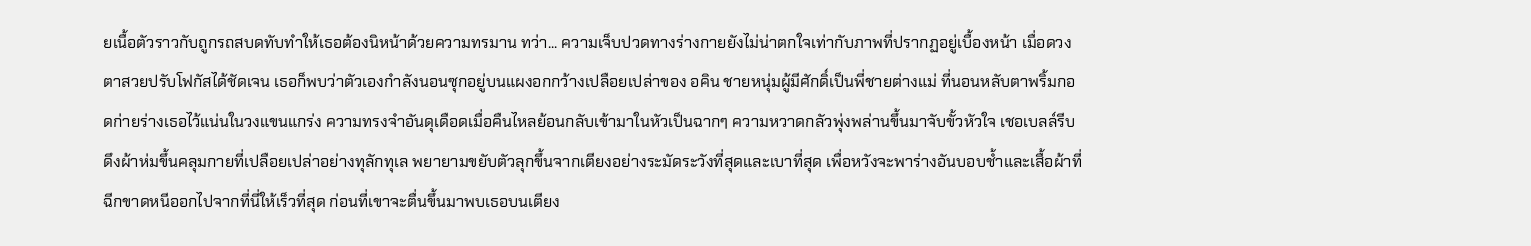ยเนื้อตัวราวกับถูกรถสบดทับทำให้เธอต้องนิหน้าด้วยความทรมาน ทว่า... ความเจ็บปวดทางร่างกายยังไม่น่าตกใจเท่ากับภาพที่ปรากฏอยู่เบื้องหน้า เมื่อดวงตาสวยปรับโฟกัสได้ชัดเจน เธอก็พบว่าตัวเองกำลังนอนซุกอยู่บนแผงอกกว้างเปลือยเปล่าของ อคิน ชายหนุ่มผู้มีศักดิ์เป็นพี่ชายต่างแม่ ที่นอนหลับตาพริ้มกอดก่ายร่างเธอไว้แน่นในวงแขนแกร่ง ความทรงจำอันดุเดือดเมื่อคืนไหลย้อนกลับเข้ามาในหัวเป็นฉากๆ ความหวาดกลัวพุ่งพล่านขึ้นมาจับขั้วหัวใจ เชอเบลล์รีบดึงผ้าห่มขึ้นคลุมกายที่เปลือยเปล่าอย่างทุลักทุเล พยายามขยับตัวลุกขึ้นจากเตียงอย่างระมัดระวังที่สุดและเบาที่สุด เพื่อหวังจะพาร่างอันบอบช้ำและเสื้อผ้าที่ฉีกขาดหนีออกไปจากที่นี่ให้เร็วที่สุด ก่อนที่เขาจะตื่นขึ้นมาพบเธอบนเตียง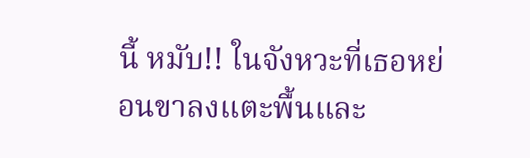นี้ หมับ!! ในจังหวะที่เธอหย่อนขาลงแตะพื้นและ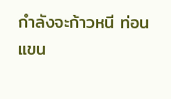กำลังจะก้าวหนี ท่อนแขน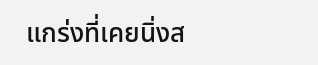แกร่งที่เคยนิ่งส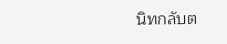นิทกลับต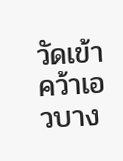วัดเข้าคว้าเอวบาง